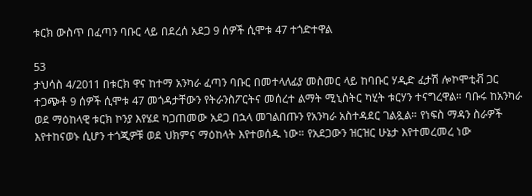ቱርክ ውስጥ በፈጣን ባቡር ላይ በደረሰ አደጋ 9 ሰዎች ሲሞቱ 47 ተጎድተዋል

53
ታህሳስ 4/2011 በቱርክ ዋና ከተማ አንካራ ፈጣን ባቡር በመተላለፊያ መስመር ላይ ከባቡር ሃዲድ ፈታሽ ሎኮሞቲቭ ጋር ተጋጭቶ 9 ሰዎች ሲሞቱ 47 መጎዳታቸውን የትራንስፖርትና መሰረተ ልማት ሚኒስትር ካሂት ቱርሃን ተናግረዋል። ባቡሩ ከአንካራ ወደ ማዕከላዊ ቱርክ ኮንያ እየሄደ ካጋጠመው አደጋ በኋላ መገልበጡን የአንካራ አስተዳደር ገልጿል። የነፍስ ማዳን ስራዎች እየተከናወኑ ሲሆን ተጎጂዎቹ ወደ ህክምና ማዕከላት እየተወሰዱ ነው። የአደጋውን ዝርዝር ሁኔታ እየተመረመረ ነው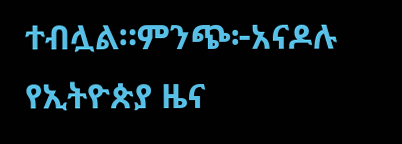ተብሏል።ምንጭ፦አናዶሉ
የኢትዮጵያ ዜና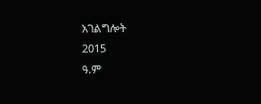አገልግሎት
2015
ዓ.ም